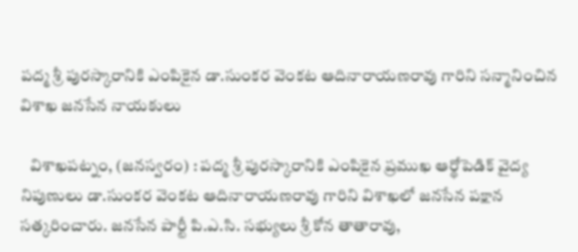పద్మ శ్రీ పురస్కారానికి ఎంపికైన డా.సుంకర వెంకట ఆదినారాయణరావు గారిని సన్మానించిన విశాఖ జనసేన నాయకులు

   విశాఖపట్నం, (జనస్వరం) : పద్మ శ్రీ పురస్కారానికి ఎంపికైన ప్రముఖ ఆర్థోపెడిక్ వైద్య నిపుణులు డా.సుంకర వెంకట ఆదినారాయణరావు గారిని విశాఖలో జనసేన పక్షాన సత్కరించారు. జనసేన పార్టీ పి.ఎ.సి. సభ్యులు శ్రీ కోన తాతారావు,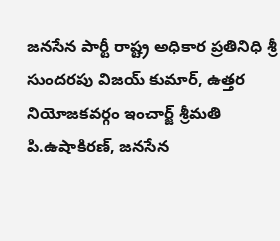జనసేన పార్టీ రాష్ట్ర అధికార ప్రతినిధి శ్రీ సుందరపు విజయ్ కుమార్, ఉత్తర నియోజకవర్గం ఇంచార్జ్ శ్రీమతి పి.ఉషాకిరణ్, జనసేన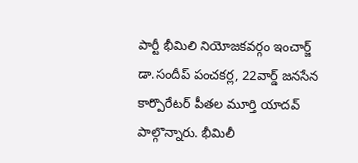పార్టీ భీమిలి నియోజకవర్గం ఇంచార్జ్ డా.సందీప్ పంచకర్ల, 22వార్డ్ జనసేన కార్పొరేటర్ పీతల మూర్తి యాదవ్ పాల్గొన్నారు. భీమిలీ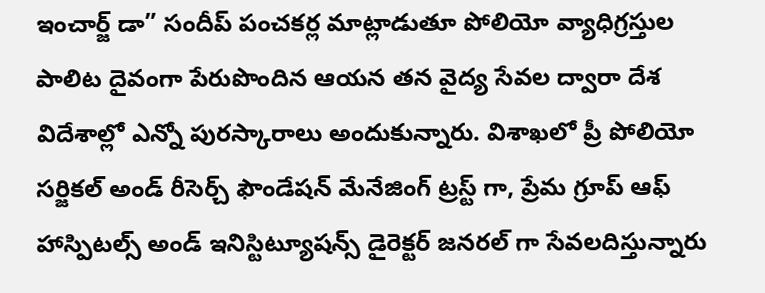ఇంచార్జ్ డా” సందీప్ పంచకర్ల మాట్లాడుతూ పోలియో వ్యాధిగ్రస్తుల పాలిట దైవంగా పేరుపొందిన ఆయన తన వైద్య సేవల ద్వారా దేశ విదేశాల్లో ఎన్నో పురస్కారాలు అందుకున్నారు. విశాఖలో ప్రీ పోలియో సర్జికల్ అండ్ రీసెర్చ్ ఫౌండేషన్ మేనేజింగ్ ట్రస్ట్ గా, ప్రేమ గ్రూప్ ఆఫ్ హాస్పిటల్స్ అండ్ ఇనిస్టిట్యూషన్స్ డైరెక్టర్ జనరల్ గా సేవలదిస్తున్నారు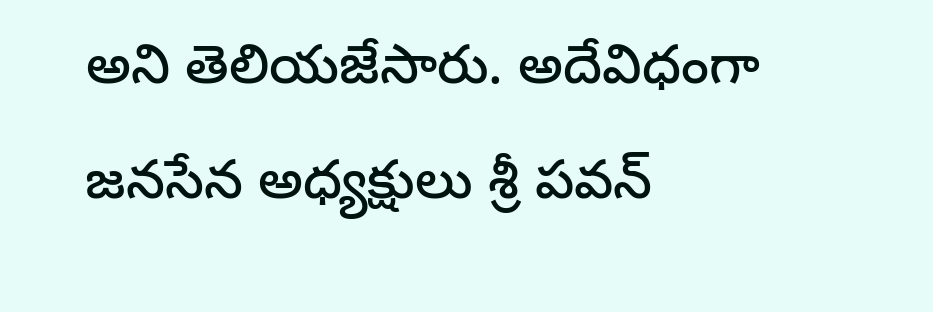అని తెలియజేసారు. అదేవిధంగా జనసేన అధ్యక్షులు శ్రీ పవన్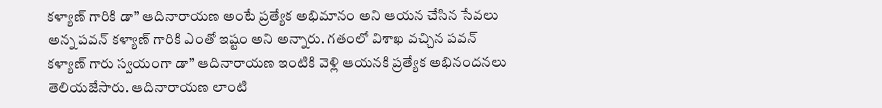కళ్యాణ్ గారికి డా” ఆదినారాయణ అంటే ప్రత్యేక అభిమానం అని ఆయన చేసిన సేవలు అన్న పవన్ కళ్యాణ్ గారికి ఎంతో ఇష్టం అని అన్నారు. గతంలో విశాఖ వచ్చిన పవన్ కళ్యాణ్ గారు స్వయంగా డా” ఆదినారాయణ ఇంటికి వెళ్లి ఆయనకి ప్రత్యేక అభినందనలు తెలియజేసారు. ఆదినారాయణ లాంటి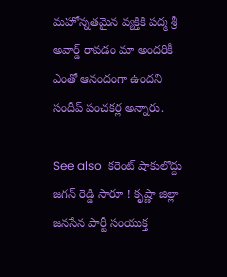మహోన్నతమైన వ్యక్తికి పద్మ శ్రీ అవార్డ్ రావడం మా అందరికీ ఎంతో ఆనందంగా ఉందని సందీప్ పంచకర్ల అన్నారు.

See also  కరెంట్ షాకులొద్దు జగన్ రెడ్డి సారూ ! కృష్ణా జిల్లా జనసేన పార్టీ సంయుక్త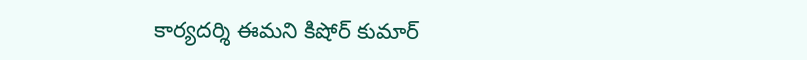కార్యదర్శి ఈమని కిషోర్ కుమార్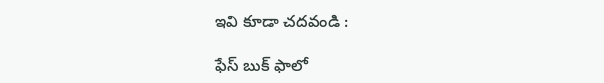ఇవి కూడా చదవండి :

ఫేస్ బుక్ ఫాలో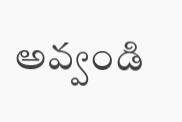అవ్వండి